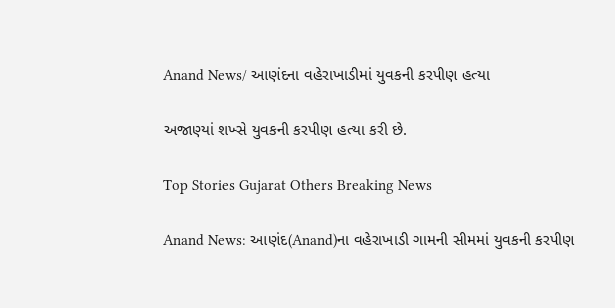Anand News/ આણંદના વહેરાખાડીમાં યુવકની કરપીણ હત્યા

અજાણ્યાં શખ્સે યુવકની કરપીણ હત્યા કરી છે.

Top Stories Gujarat Others Breaking News

Anand News: આણંદ(Anand)ના વહેરાખાડી ગામની સીમમાં યુવકની કરપીણ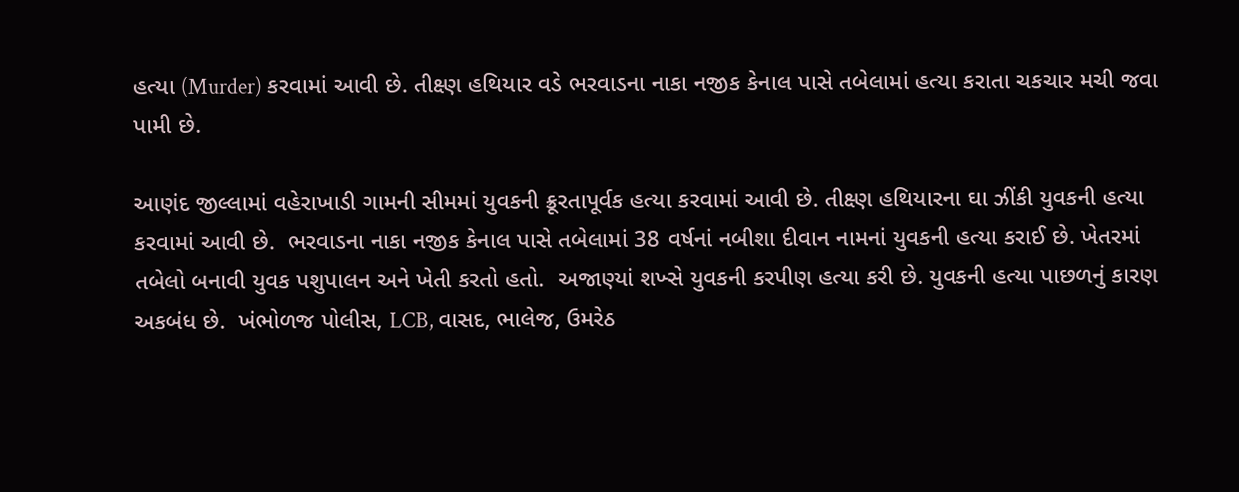હત્યા (Murder) કરવામાં આવી છે. તીક્ષ્ણ હથિયાર વડે ભરવાડના નાકા નજીક કેનાલ પાસે તબેલામાં હત્યા કરાતા ચકચાર મચી જવા પામી છે.

આણંદ જીલ્લામાં વહેરાખાડી ગામની સીમમાં યુવકની ક્રૂરતાપૂર્વક હત્યા કરવામાં આવી છે. તીક્ષ્ણ હથિયારના ઘા ઝીંકી યુવકની હત્યા કરવામાં આવી છે.  ભરવાડના નાકા નજીક કેનાલ પાસે તબેલામાં 38 વર્ષનાં નબીશા દીવાન નામનાં યુવકની હત્યા કરાઈ છે. ખેતરમાં તબેલો બનાવી યુવક પશુપાલન અને ખેતી કરતો હતો.  અજાણ્યાં શખ્સે યુવકની કરપીણ હત્યા કરી છે. યુવકની હત્યા પાછળનું કારણ અકબંધ છે.  ખંભોળજ પોલીસ, LCB, વાસદ, ભાલેજ, ઉમરેઠ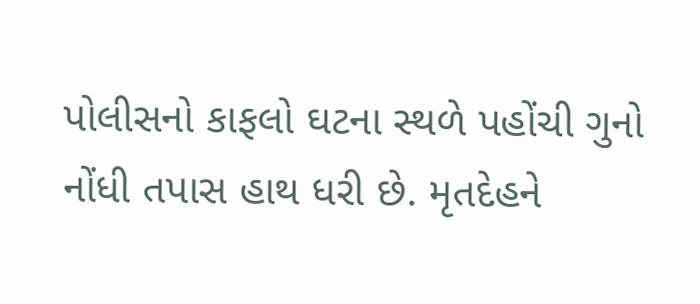પોલીસનો કાફલો ઘટના સ્થળે પહોંચી ગુનો નોંધી તપાસ હાથ ધરી છે. મૃતદેહને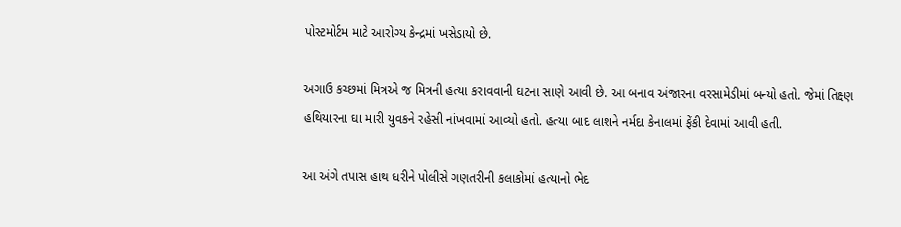પોસ્ટમોર્ટમ માટે આરોગ્ય કેન્દ્રમાં ખસેડાયો છે.

અગાઉ કચ્છમાં મિત્રએ જ મિત્રની હત્યા કરાવવાની ઘટના સાણે આવી છે. આ બનાવ અંજારના વરસામેડીમાં બન્યો હતો. જેમાં તિક્ષ્ણ હથિયારના ઘા મારી યુવકને રહેસી નાંખવામાં આવ્યો હતો. હત્યા બાદ લાશને નર્મદા કેનાલમાં ફેંકી દેવામાં આવી હતી.

આ અંગે તપાસ હાથ ધરીને પોલીસે ગણતરીની કલાકોમાં હત્યાનો ભેદ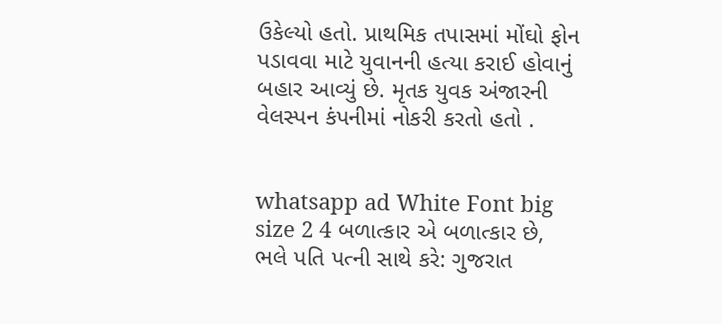ઉકેલ્યો હતો. પ્રાથમિક તપાસમાં મોંઘો ફોન પડાવવા માટે યુવાનની હત્યા કરાઈ હોવાનું બહાર આવ્યું છે. મૃતક યુવક અંજારની વેલસ્પન કંપનીમાં નોકરી કરતો હતો .


whatsapp ad White Font big size 2 4 બળાત્કાર એ બળાત્કાર છે, ભલે પતિ પત્ની સાથે કરે: ગુજરાત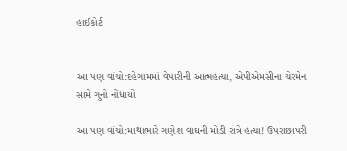હાઈકોર્ટ


આ પણ વાંચો:દહેગામમાં વેપારીની આત્મહત્યા, એપીએમસીના ચેરમેન સામે ગુનો નોંધાયો

આ પણ વાંચો:માથાભારે ગણેશ વાઘની મોડી રાત્રે હત્યા! ઉપરાછાપરી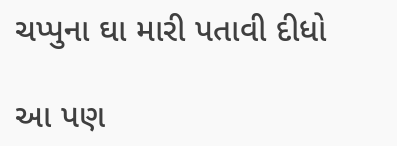ચપ્પુના ઘા મારી પતાવી દીધો

આ પણ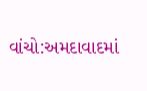વાંચો:અમદાવાદમાં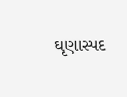ઘૃણાસ્પદ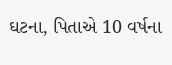ઘટના, પિતાએ 10 વર્ષના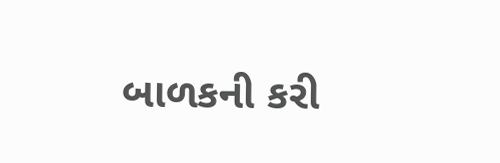બાળકની કરી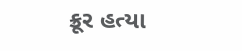ક્રૂર હત્યા